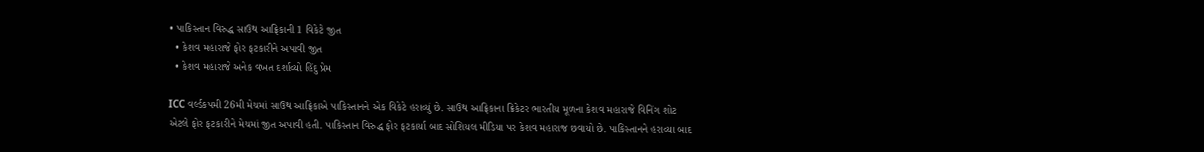• પાકિસ્તાન વિરુદ્ધ સાઉથ આફ્રિકાની 1 વિકેટે જીત
  • કેશવ મહારાજે ફોર ફટકારીને અપાવી જીત
  • કેશવ મહારાજે અનેક વખત દર્શાવ્યો હિંદુ પ્રેમ

ICC વર્લ્ડકપમી 26મી મેચમાં સાઉથ આફ્રિકાએ પાકિસ્તાનને એક વિકેટે હરાવ્યું છે. સાઉથ આફ્રિકાના ક્રિકેટર ભારતીય મૂળના કેશવ મહારાજે વિનિંગ શોટ એટલે ફોર ફટકારીને મેચમાં જીત અપાવી હતી. પાકિસ્તાન વિરુદ્ધ ફોર ફટકાર્યા બાદ સોશિયલ મીડિયા પર કેશવ મહારાજ છવાયો છે. પાકિસ્તાનને હરાવ્યા બાદ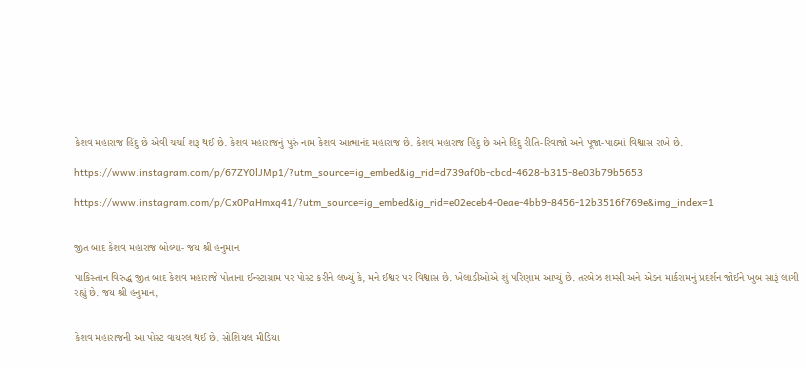કેશવ મહારાજ હિંદુ છે એવી ચર્ચા શરૂ થઈ છે. કેશવ મહારાજનું પુરું નામ કેશવ આત્માનંદ મહારાજ છે. કેશવ મહારાજ હિંદુ છે અને હિંદુ રીતિ-રિવાજો અને પૂજા-પાઠમાં વિશ્વાસ રાખે છે.

https://www.instagram.com/p/67ZY0lJMp1/?utm_source=ig_embed&ig_rid=d739af0b-cbcd-4628-b315-8e03b79b5653

https://www.instagram.com/p/Cx0PaHmxq41/?utm_source=ig_embed&ig_rid=e02eceb4-0eae-4bb9-8456-12b3516f769e&img_index=1


જીત બાદ કેશવ મહારાજ બોલ્યા- જય શ્રી હનુમાન

પાકિસ્તાન વિરુદ્ધ જીત બાદ કેશવ મહારાજે પોતાના ઈન્સ્ટાગ્રામ પર પોસ્ટ કરીને લખ્યું કે, મને ઈશ્વર પર વિશ્વાસ છે. ખેલાડીઓએ શું પરિણામ આપ્યું છે. તરબેઝ શમ્સી અને એડન માર્કરામનું પ્રદર્શન જોઈને ખુબ સારૂં લાગી રહ્યું છે. જય શ્રી હનુમાન,


કેશવ મહારાજની આ પોસ્ટ વાયરલ થઈ છે. સોશિયલ મીડિયા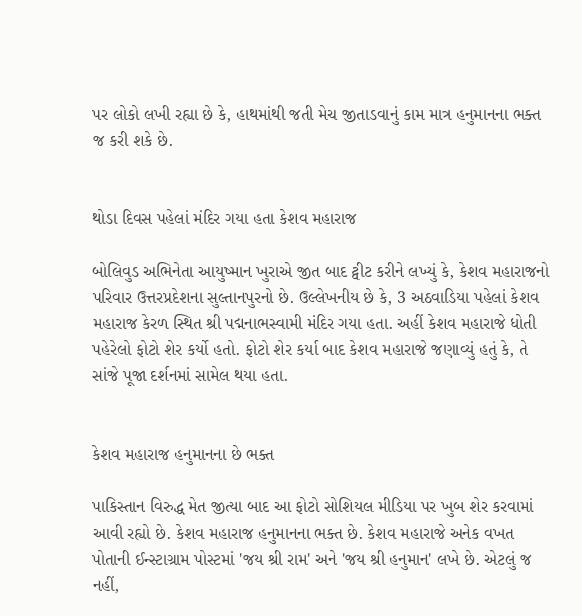પર લોકો લખી રહ્યા છે કે, હાથમાંથી જતી મેચ જીતાડવાનું કામ માત્ર હનુમાનના ભક્ત જ કરી શકે છે.


થોડા દિવસ પહેલાં મંદિર ગયા હતા કેશવ મહારાજ

બોલિવુડ અભિનેતા આયુષ્માન ખુરાએ જીત બાદ ટ્વીટ કરીને લખ્યું કે, કેશવ મહારાજનો પરિવાર ઉત્તરપ્રદેશના સુલ્તાનપુરનો છે. ઉલ્લેખનીય છે કે, 3 અઠવાડિયા પહેલાં કેશવ મહારાજ કેરળ સ્થિત શ્રી પદ્મનાભસ્વામી મંદિર ગયા હતા. અહીં કેશવ મહારાજે ધોતી પહેરેલો ફોટો શેર કર્યો હતો. ફોટો શેર કર્યા બાદ કેશવ મહારાજે જણાવ્યું હતું કે, તે સાંજે પૂજા દર્શનમાં સામેલ થયા હતા.


કેશવ મહારાજ હનુમાનના છે ભક્ત

પાકિસ્તાન વિરુદ્ધ મેત જીત્યા બાદ આ ફોટો સોશિયલ મીડિયા પર ખુબ શેર કરવામાં આવી રહ્યો છે. કેશવ મહારાજ હનુમાનના ભક્ત છે. કેશવ મહારાજે અનેક વખત પોતાની ઈન્સ્ટાગ્રામ પોસ્ટમાં 'જય શ્રી રામ' અને 'જય શ્રી હનુમાન' લખે છે. એટલું જ નહીં,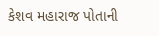કેશવ મહારાજ પોતાની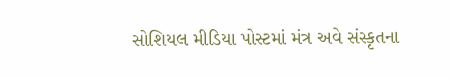સોશિયલ મીડિયા પોસ્ટમાં મંત્ર અવે સંસ્કૃતના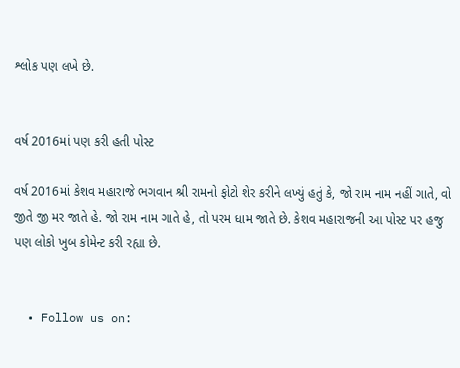શ્લોક પણ લખે છે.


વર્ષ 2016માં પણ કરી હતી પોસ્ટ

વર્ષ 2016માં કેશવ મહારાજે ભગવાન શ્રી રામનો ફોટો શેર કરીને લખ્યું હતું કે, જો રામ નામ નહીં ગાતે, વો જીતે જી મર જાતે હે. જો રામ નામ ગાતે હે, તો પરમ ધામ જાતે છે. કેશવ મહારાજની આ પોસ્ટ પર હજુ પણ લોકો ખુબ કોમેન્ટ કરી રહ્યા છે.


  • Follow us on: